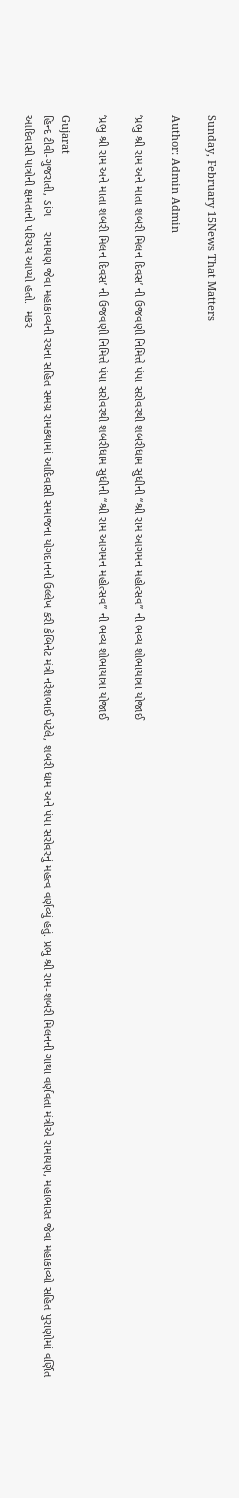Sunday, February 15News That Matters

Author: Admin Admin

‘પ્રભુ શ્રી રામ અને માતા શબરી મિલન દિવસ’ ની ઉજવણી નિમિત્તે પંપા સરોવરથી શબરીધામ સુધીની “શ્રી રામ આગમન મહોત્સવ” ની ભવ્ય શોભાયાત્રા યોજાઈ

‘પ્રભુ શ્રી રામ અને માતા શબરી મિલન દિવસ’ ની ઉજવણી નિમિત્તે પંપા સરોવરથી શબરીધામ સુધીની “શ્રી રામ આગમન મહોત્સવ” ની ભવ્ય શોભાયાત્રા યોજાઈ

Gujarat
હિન્દ ટીવી-ગુજરાતી, ડાંગ     રામાયણ જેવા મહાકાવ્યની રચના સહિત સમગ્ર રામકથામાં આદિવાસી સમાજના યોગદાનનો ઉલ્લેખ કરી કેબિનેટ મંત્રી નરેશભાઈ પટેલે, શબરી ધામ અને પંપા સરોવરનું મહત્વ વર્ણવ્યું હતું. પ્રભુ શ્રી રામ-શબરી મિલનની ગાથા વર્ણવતા મંત્રીએ રામાયણ, મહાભારત જેવા મહાકાવ્યો સહિત પુરાણોમાં વર્ણિત આદિવાસી પાત્રોની ક્ષમતાનો પરિચય આપ્યો હતો.  મકર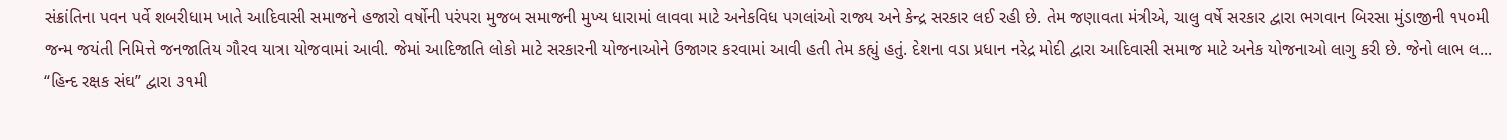સંક્રાંતિના પવન પર્વે શબરીધામ ખાતે આદિવાસી સમાજને હજારો વર્ષોની પરંપરા મુજબ સમાજની મુખ્ય ધારામાં લાવવા માટે અનેકવિધ પગલાંઓ રાજ્ય અને કેન્દ્ર સરકાર લઈ રહી છે. તેમ જણાવતા મંત્રીએ, ચાલુ વર્ષે સરકાર દ્વારા ભગવાન બિરસા મુંડાજીની ૧૫૦મી જન્મ જયંતી નિમિત્તે જનજાતિય ગૌરવ યાત્રા યોજવામાં આવી. જેમાં આદિજાતિ લોકો માટે સરકારની યોજનાઓને ઉજાગર કરવામાં આવી હતી તેમ કહ્યું હતું. દેશના વડા પ્રધાન નરેદ્ર મોદી દ્વારા આદિવાસી સમાજ માટે અનેક યોજનાઓ લાગુ કરી છે. જેનો લાભ લ...
“હિન્દ રક્ષક સંઘ” દ્વારા ૩૧મી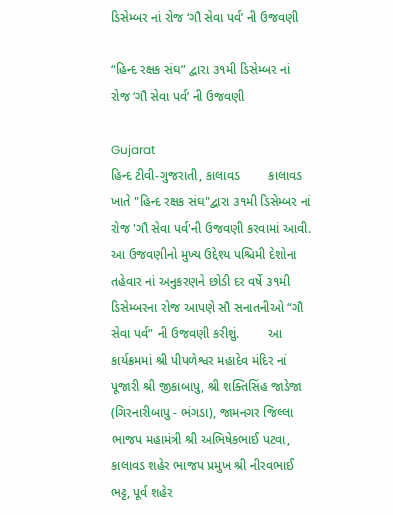ડિસેમ્બર નાં રોજ ‘ગૌ સેવા પર્વ’ ની ઉજવણી

“હિન્દ રક્ષક સંઘ” દ્વારા ૩૧મી ડિસેમ્બર નાં રોજ ‘ગૌ સેવા પર્વ’ ની ઉજવણી

Gujarat
હિન્દ ટીવી-ગુજરાતી, કાલાવડ        કાલાવડ ખાતે "હિન્દ રક્ષક સંઘ"દ્વારા ૩૧મી ડિસેમ્બર નાં રોજ 'ગૌ સેવા પર્વ'ની ઉજવણી કરવામાં આવી. આ ઉજવણીનો મુખ્ય ઉદ્દેશ્ય પશ્ચિમી દેશોના તહેવાર નાં અનુકરણને છોડી દર વર્ષે ૩૧મી ડિસેમ્બરના રોજ આપણે સૌ સનાતનીઓ “ગૌ સેવા પર્વ” ની ઉજવણી કરીશું.        આ કાર્યક્રમમાં શ્રી પીપળેશ્વર મહાદેવ મંદિર નાં પૂજારી શ્રી જીકાબાપુ, શ્રી શક્તિસિંહ જાડેજા (ગિરનારીબાપુ - ભંગડા), જામનગર જિલ્લા ભાજપ મહામંત્રી શ્રી અભિષેકભાઈ પટવા, કાલાવડ શહેર ભાજપ પ્રમુખ શ્રી નીરવભાઈ ભટ્ટ, પૂર્વ શહેર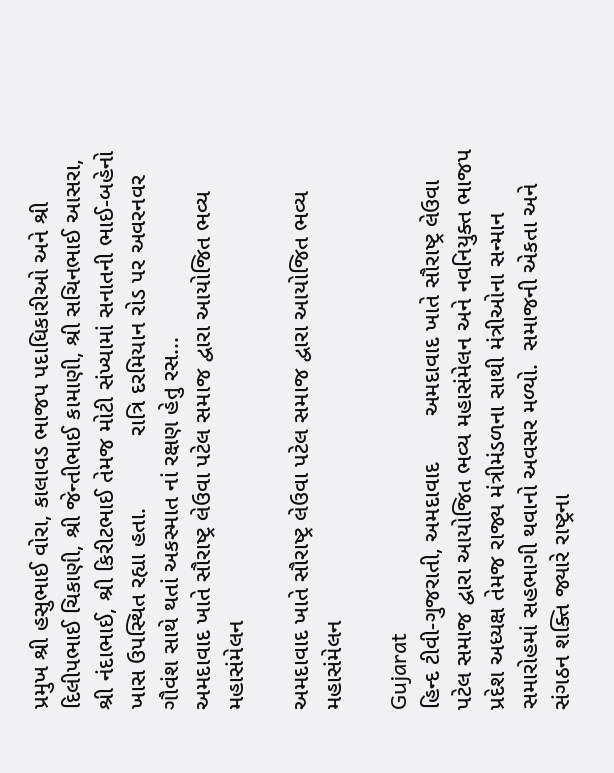પ્રમુખ શ્રી હસુભાઈ વોરા, કાલાવડ ભાજપ પદાધિકારીઓ અને શ્રી દિલીપભાઈ ચિકાણી, શ્રી જેન્તીભાઈ કામાણી, શ્રી સચિનભાઈ આસરા, શ્રી નંદાભાઈ, શ્રી કિરીટભાઈ તેમજ મોટી સંખ્યામાં સનાતની ભાઈ-બહેનો ખાસ ઉપસ્થિત રહ્યા હતા.           રાત્રિ દરમિયાન રોડ પર અવરનવર ગૌવંશ સાથે થતાં અકસ્માત નાં રક્ષણ હેતુ રસ...
અમદાવાદ ખાતે સૌરાષ્ટ્ર લેઉવા પટેલ સમાજ દ્વારા આયોજિત ભવ્ય મહાસંમેલન

અમદાવાદ ખાતે સૌરાષ્ટ્ર લેઉવા પટેલ સમાજ દ્વારા આયોજિત ભવ્ય મહાસંમેલન

Gujarat
હિન્દ ટીવી-ગુજરાતી, અમદાવાદ       અમદાવાદ ખાતે સૌરાષ્ટ્ર લેઉવા પટેલ સમાજ દ્વારા આયોજિત ભવ્ય મહાસંમેલન અને નવનિયુક્ત ભાજપ પ્રદેશ અધ્યક્ષ તેમજ રાજ્ય મંત્રીમંડળના સાથી મંત્રીઓના સન્માન સમારોહમાં સહભાગી થવાનો અવસર મળ્યો.  સમાજની એકતા અને સંગઠન શક્તિ જ્યારે રાષ્ટ્રના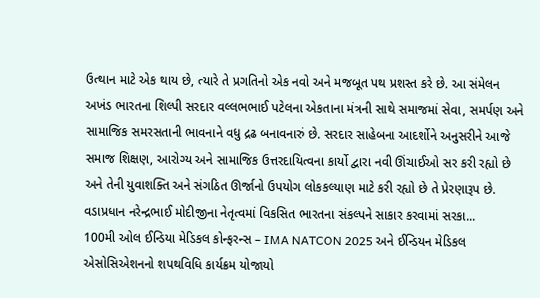ઉત્થાન માટે એક થાય છે, ત્યારે તે પ્રગતિનો એક નવો અને મજબૂત પથ પ્રશસ્ત કરે છે. આ સંમેલન અખંડ ભારતના શિલ્પી સરદાર વલ્લભભાઈ પટેલના એકતાના મંત્રની સાથે સમાજમાં સેવા, સમર્પણ અને સામાજિક સમરસતાની ભાવનાને વધુ દ્રઢ બનાવનારું છે. સરદાર સાહેબના આદર્શોને અનુસરીને આજે સમાજ શિક્ષણ, આરોગ્ય અને સામાજિક ઉત્તરદાયિત્વના કાર્યો દ્વારા નવી ઊંચાઈઓ સર કરી રહ્યો છે અને તેની યુવાશક્તિ અને સંગઠિત ઊર્જાનો ઉપયોગ લોકકલ્યાણ માટે કરી રહ્યો છે તે પ્રેરણારૂપ છે.     વડાપ્રધાન નરેન્દ્રભાઈ મોદીજીના નેતૃત્વમાં વિકસિત ભારતના સંકલ્પને સાકાર કરવામાં સરકા...
100મી ઓલ ઈન્ડિયા મેડિકલ કોન્ફરન્સ – IMA NATCON 2025 અને ઈન્ડિયન મેડિકલ એસોસિએશનનો શપથવિધિ કાર્યક્રમ યોજાયો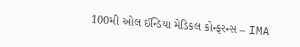100મી ઓલ ઈન્ડિયા મેડિકલ કોન્ફરન્સ – IMA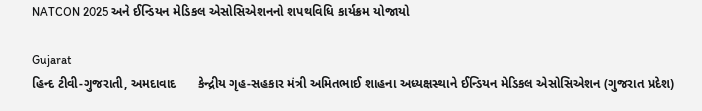NATCON 2025 અને ઈન્ડિયન મેડિકલ એસોસિએશનનો શપથવિધિ કાર્યક્રમ યોજાયો

Gujarat
હિન્દ ટીવી-ગુજરાતી, અમદાવાદ      કેન્દ્રીય ગૃહ-સહકાર મંત્રી અમિતભાઈ શાહના અધ્યક્ષસ્થાને ઈન્ડિયન મેડિકલ એસોસિએશન (ગુજરાત પ્રદેશ)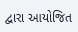દ્વારા આયોજિત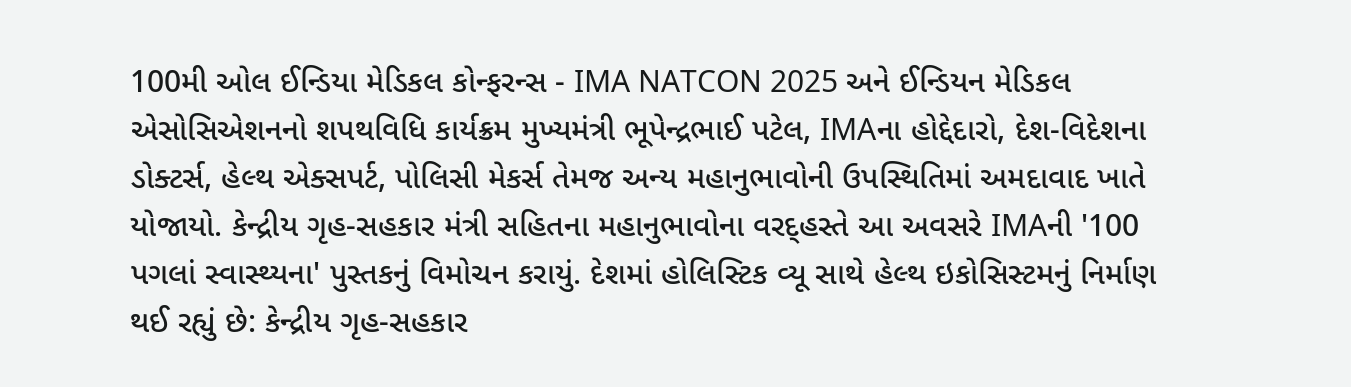100મી ઓલ ઈન્ડિયા મેડિકલ કોન્ફરન્સ - IMA NATCON 2025 અને ઈન્ડિયન મેડિકલ એસોસિએશનનો શપથવિધિ કાર્યક્રમ મુખ્યમંત્રી ભૂપેન્દ્રભાઈ પટેલ, IMAના હોદ્દેદારો, દેશ-વિદેશના ડોક્ટર્સ, હેલ્થ એક્સપર્ટ, પોલિસી મેકર્સ તેમજ અન્ય મહાનુભાવોની ઉપસ્થિતિમાં અમદાવાદ ખાતે યોજાયો. કેન્દ્રીય ગૃહ-સહકાર મંત્રી સહિતના મહાનુભાવોના વરદ્હસ્તે આ અવસરે IMAની '100 પગલાં સ્વાસ્થ્યના' પુસ્તકનું વિમોચન કરાયું. દેશમાં હોલિસ્ટિક વ્યૂ સાથે હેલ્થ ઇકોસિસ્ટમનું નિર્માણ થઈ રહ્યું છે: કેન્દ્રીય ગૃહ-સહકાર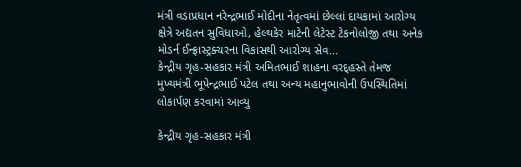મંત્રી વડાપ્રધાન નરેન્દ્રભાઈ મોદીના નેતૃત્વમાં છેલ્લાં દાયકામાં આરોગ્ય ક્ષેત્રે અદ્યતન સુવિધાઓ, હેલ્થકેર માટેની લેટેસ્ટ ટેકનોલોજી તથા અનેક મોડર્ન ઈન્ફ્રાસ્ટ્રક્ચરના વિકાસથી આરોગ્ય સેવ...
કેન્દ્રીય ગૃહ-સહકાર મંત્રી અમિતભાઈ શાહના વરદ્હસ્તે તેમજ મુખ્યમંત્રી ભૂપેન્દ્રભાઈ પટેલ તથા અન્ય મહાનુભાવોની ઉપસ્થિતિમાં લોકાર્પણ કરવામાં આવ્યુ

કેન્દ્રીય ગૃહ-સહકાર મંત્રી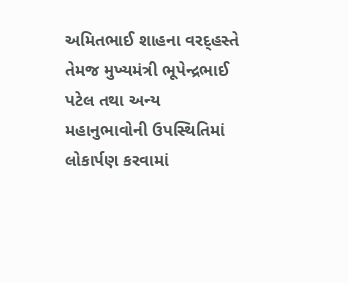અમિતભાઈ શાહના વરદ્હસ્તે તેમજ મુખ્યમંત્રી ભૂપેન્દ્રભાઈ પટેલ તથા અન્ય મહાનુભાવોની ઉપસ્થિતિમાં લોકાર્પણ કરવામાં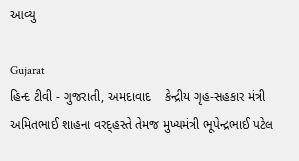આવ્યુ

Gujarat
હિન્દ ટીવી - ગુજરાતી, અમદાવાદ    કેન્દ્રીય ગૃહ-સહકાર મંત્રી અમિતભાઈ શાહના વરદ્હસ્તે તેમજ મુખ્યમંત્રી ભૂપેન્દ્રભાઈ પટેલ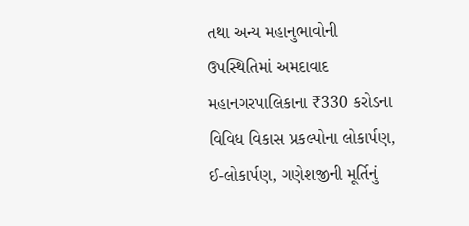તથા અન્ય મહાનુભાવોની ઉપસ્થિતિમાં અમદાવાદ મહાનગરપાલિકાના ₹330 કરોડના વિવિધ વિકાસ પ્રકલ્પોના લોકાર્પણ, ઈ-લોકાર્પણ, ગણેશજીની મૂર્તિનું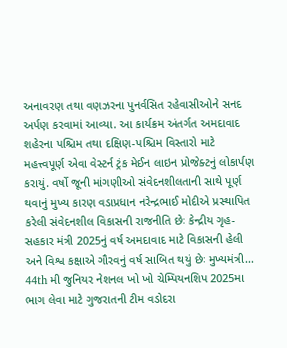અનાવરણ તથા વણઝરના પુનર્વસિત રહેવાસીઓને સનદ અર્પણ કરવામાં આવ્યા. આ કાર્યક્રમ અંતર્ગત અમદાવાદ શહેરના પશ્ચિમ તથા દક્ષિણ-પશ્ચિમ વિસ્તારો માટે મહત્ત્વપૂર્ણ એવા વેસ્ટર્ન ટ્રંક મેઈન લાઇન પ્રોજેક્ટનું લોકાર્પણ કરાયું. વર્ષો જૂની માંગણીઓ સંવેદનશીલતાની સાથે પૂર્ણ થવાનું મુખ્ય કારણ વડાપ્રધાન નરેન્દ્રભાઈ મોદીએ પ્રસ્થાપિત કરેલી સંવેદનશીલ વિકાસની રાજનીતિ છેઃ કેન્દ્રીય ગૃહ-સહકાર મંત્રી 2025નું વર્ષ અમદાવાદ માટે વિકાસની હેલી અને વિશ્વ કક્ષાએ ગૌરવનું વર્ષ સાબિત થયું છેઃ મુખ્યમંત્રી...
44th મી જુનિયર નેશનલ ખો ખો ચેમ્પિયનશિપ 2025મા ભાગ લેવા માટે ગુજરાતની ટીમ વડોદરા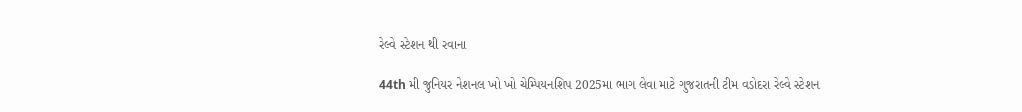રેલ્વે સ્ટેશન થી રવાના

44th મી જુનિયર નેશનલ ખો ખો ચેમ્પિયનશિપ 2025મા ભાગ લેવા માટે ગુજરાતની ટીમ વડોદરા રેલ્વે સ્ટેશન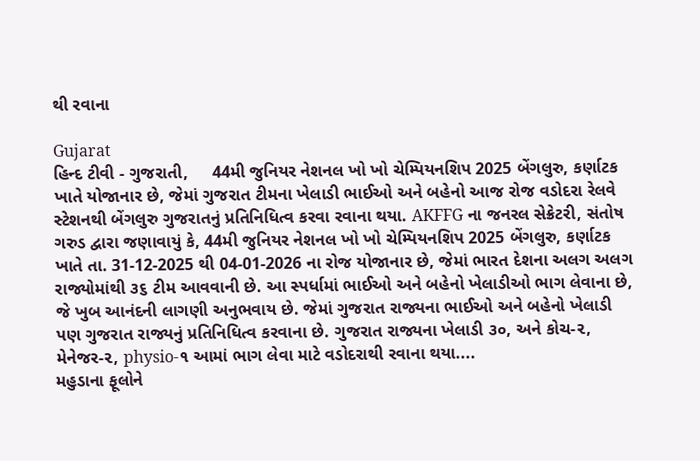થી રવાના

Gujarat
હિન્દ ટીવી - ગુજરાતી,     44મી જુનિયર નેશનલ ખો ખો ચેમ્પિયનશિપ 2025 બેંગલુરુ, કર્ણાટક ખાતે યોજાનાર છે, જેમાં ગુજરાત ટીમના ખેલાડી ભાઈઓ અને બહેનો આજ રોજ વડોદરા રેલવે સ્ટેશનથી બેંગલુરુ ગુજરાતનું પ્રતિનિધિત્વ કરવા રવાના થયા. AKFFG ના જનરલ સેક્રેટરી, સંતોષ ગરુડ દ્વારા જણાવાયું કે, 44મી જુનિયર નેશનલ ખો ખો ચેમ્પિયનશિપ 2025 બેંગલુરુ, કર્ણાટક ખાતે તા. 31-12-2025 થી 04-01-2026 ના રોજ યોજાનાર છે, જેમાં ભારત દેશના અલગ અલગ રાજ્યોમાંથી ૩૬ ટીમ આવવાની છે. આ સ્પર્ધામાં ભાઈઓ અને બહેનો ખેલાડીઓ ભાગ લેવાના છે, જે ખુબ આનંદની લાગણી અનુભવાય છે. જેમાં ગુજરાત રાજ્યના ભાઈઓ અને બહેનો ખેલાડી પણ ગુજરાત રાજ્યનું પ્રતિનિધિત્વ કરવાના છે. ગુજરાત રાજ્યના ખેલાડી ૩૦, અને કોચ-૨, મેનેજર-૨, physio-૧ આમાં ભાગ લેવા માટે વડોદરાથી રવાના થયા....
મહુડાના ફૂલોને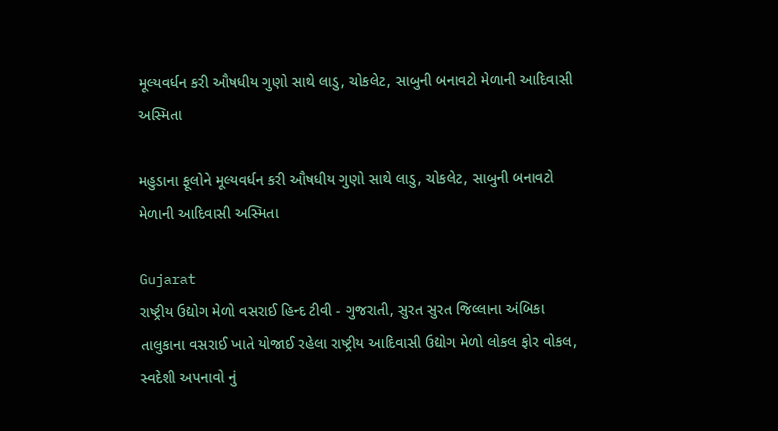મૂલ્યવર્ધન કરી ઔષધીય ગુણો સાથે લાડુ, ચોકલેટ, સાબુની બનાવટો મેળાની આદિવાસી અસ્મિતા

મહુડાના ફૂલોને મૂલ્યવર્ધન કરી ઔષધીય ગુણો સાથે લાડુ, ચોકલેટ, સાબુની બનાવટો મેળાની આદિવાસી અસ્મિતા

Gujarat
રાષ્ટ્રીય ઉદ્યોગ મેળો વસરાઈ હિન્દ ટીવી - ગુજરાતી, સુરત સુરત જિલ્લાના અંબિકા તાલુકાના વસરાઈ ખાતે યોજાઈ રહેલા રાષ્ટ્રીય આદિવાસી ઉદ્યોગ મેળો લોકલ ફોર વોકલ, સ્વદેશી અપનાવો નું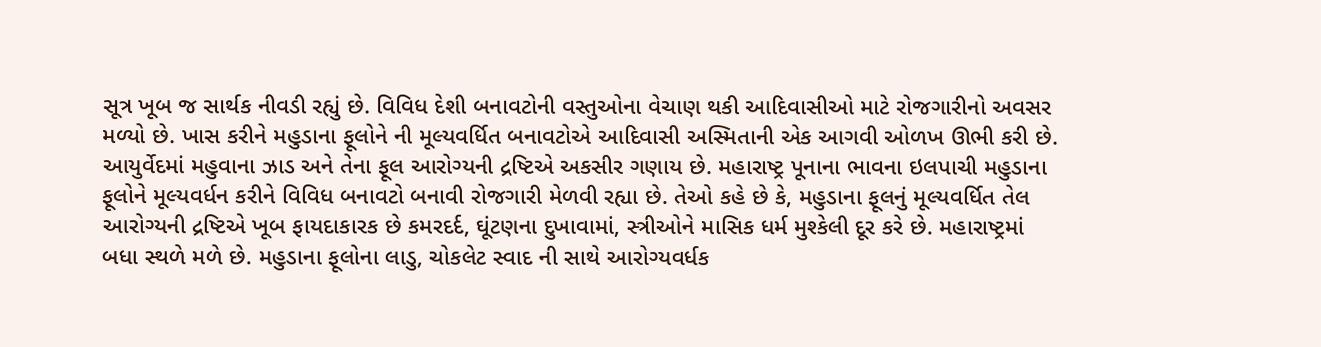સૂત્ર ખૂબ જ સાર્થક નીવડી રહ્યું છે. વિવિધ દેશી બનાવટોની વસ્તુઓના વેચાણ થકી આદિવાસીઓ માટે રોજગારીનો અવસર મળ્યો છે. ખાસ કરીને મહુડાના ફૂલોને ની મૂલ્યવર્ધિત બનાવટોએ આદિવાસી અસ્મિતાની એક આગવી ઓળખ ઊભી કરી છે. આયુર્વેદમાં મહુવાના ઝાડ અને તેના ફૂલ આરોગ્યની દ્રષ્ટિએ અકસીર ગણાય છે. મહારાષ્ટ્ર પૂનાના ભાવના ઇલપાચી મહુડાના ફૂલોને મૂલ્યવર્ધન કરીને વિવિધ બનાવટો બનાવી રોજગારી મેળવી રહ્યા છે. તેઓ કહે છે કે, મહુડાના ફૂલનું મૂલ્યવર્ધિત તેલ આરોગ્યની દ્રષ્ટિએ ખૂબ ફાયદાકારક છે કમરદર્દ, ઘૂંટણના દુખાવામાં, સ્ત્રીઓને માસિક ધર્મ મુશ્કેલી દૂર કરે છે. મહારાષ્ટ્રમાં બધા સ્થળે મળે છે. મહુડાના ફૂલોના લાડુ, ચોકલેટ સ્વાદ ની સાથે આરોગ્યવર્ધક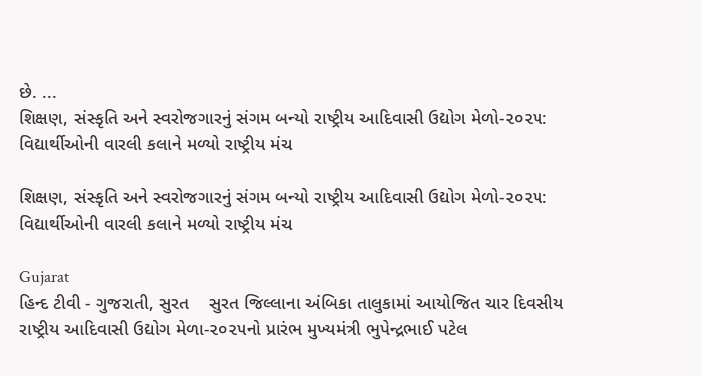છે. ...
શિક્ષણ, સંસ્કૃતિ અને સ્વરોજગારનું સંગમ બન્યો રાષ્ટ્રીય આદિવાસી ઉદ્યોગ મેળો-૨૦૨૫: વિદ્યાર્થીઓની વારલી કલાને મળ્યો રાષ્ટ્રીય મંચ

શિક્ષણ, સંસ્કૃતિ અને સ્વરોજગારનું સંગમ બન્યો રાષ્ટ્રીય આદિવાસી ઉદ્યોગ મેળો-૨૦૨૫: વિદ્યાર્થીઓની વારલી કલાને મળ્યો રાષ્ટ્રીય મંચ

Gujarat
હિન્દ ટીવી - ગુજરાતી, સુરત    સુરત જિલ્લાના અંબિકા તાલુકામાં આયોજિત ચાર દિવસીય રાષ્ટ્રીય આદિવાસી ઉદ્યોગ મેળા-૨૦૨૫નો પ્રારંભ મુખ્યમંત્રી ભુપેન્દ્રભાઈ પટેલ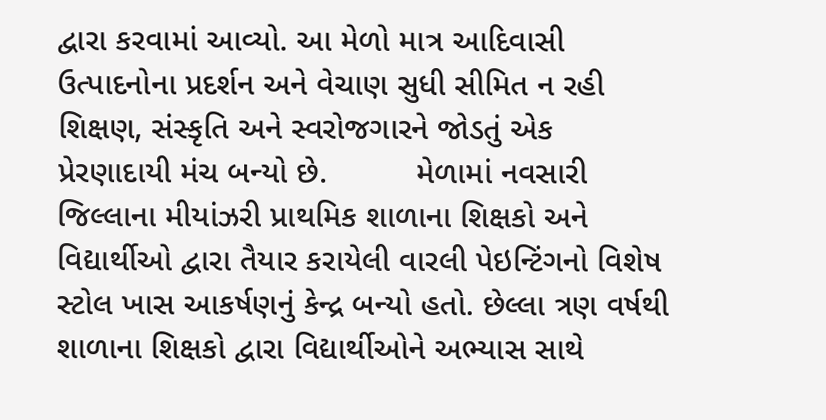દ્વારા કરવામાં આવ્યો. આ મેળો માત્ર આદિવાસી ઉત્પાદનોના પ્રદર્શન અને વેચાણ સુધી સીમિત ન રહી શિક્ષણ, સંસ્કૃતિ અને સ્વરોજગારને જોડતું એક પ્રેરણાદાયી મંચ બન્યો છે.          મેળામાં નવસારી જિલ્લાના મીયાંઝરી પ્રાથમિક શાળાના શિક્ષકો અને વિદ્યાર્થીઓ દ્વારા તૈયાર કરાયેલી વારલી પેઇન્ટિંગનો વિશેષ સ્ટોલ ખાસ આકર્ષણનું કેન્દ્ર બન્યો હતો. છેલ્લા ત્રણ વર્ષથી શાળાના શિક્ષકો દ્વારા વિદ્યાર્થીઓને અભ્યાસ સાથે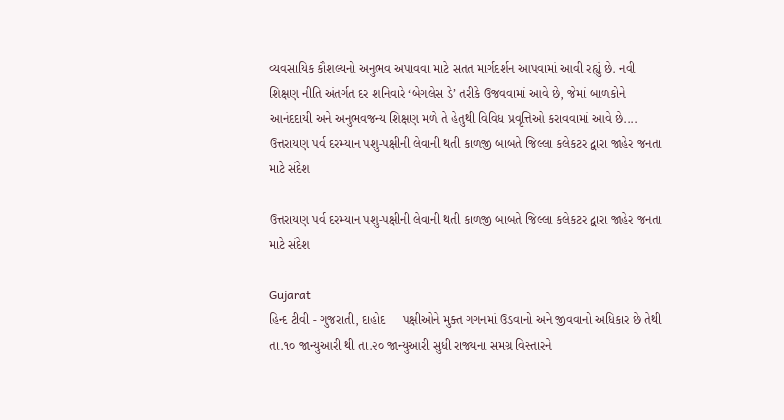વ્યવસાયિક કૌશલ્યનો અનુભવ અપાવવા માટે સતત માર્ગદર્શન આપવામાં આવી રહ્યું છે. નવી શિક્ષણ નીતિ અંતર્ગત દર શનિવારે ‘બેગલેસ ડે’ તરીકે ઉજવવામાં આવે છે, જેમાં બાળકોને આનંદદાયી અને અનુભવજન્ય શિક્ષણ મળે તે હેતુથી વિવિધ પ્રવૃત્તિઓ કરાવવામાં આવે છે....
ઉત્તરાયણ પર્વ દરમ્યાન પશુ-પક્ષીની લેવાની થતી કાળજી બાબતે જિલ્લા કલેકટર દ્વારા જાહેર જનતા માટે સંદેશ

ઉત્તરાયણ પર્વ દરમ્યાન પશુ-પક્ષીની લેવાની થતી કાળજી બાબતે જિલ્લા કલેકટર દ્વારા જાહેર જનતા માટે સંદેશ

Gujarat
હિન્દ ટીવી - ગુજરાતી, દાહોદ     પક્ષીઓને મુક્ત ગગનમાં ઉડવાનો અને જીવવાનો અધિકાર છે તેથી તા.૧૦ જાન્યુઆરી થી તા.૨૦ જાન્યુઆરી સુધી રાજ્યના સમગ્ર વિસ્તારને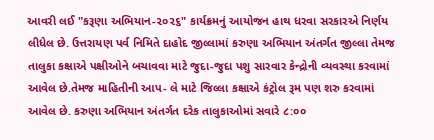આવરી લઈ "કરૂણા અભિયાન-૨૦૨૬" કાર્યક્રમનું આયોજન હાથ ધરવા સરકારએ નિર્ણય લીધેલ છે. ઉત્તરાયણ પર્વ નિમિતે દાહોદ જીલ્લામાં કરુણા અભિયાન અંતર્ગત જીલ્લા તેમજ તાલુકા કક્ષાએ પક્ષીઓને બચાવવા માટે જુદા-જુદા પશુ સારવાર કેન્દ્રોની વ્યવસ્થા કરવામાં આવેલ છે.તેમજ માહિતીની આપ- લે માટે જિલ્લા કક્ષાએ કંટ્રોલ રૂમ પણ શરુ કરવામાં આવેલ છે. કરુણા અભિયાન અંતર્ગત દરેક તાલુકાઓમાં સવારે ૮:૦૦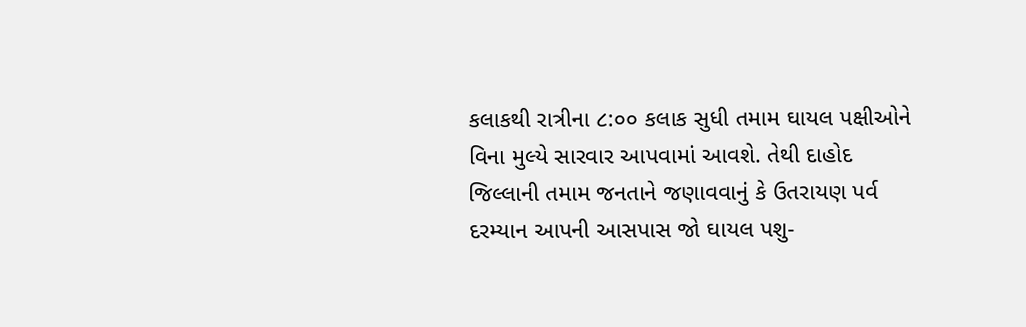કલાકથી રાત્રીના ૮:૦૦ કલાક સુધી તમામ ઘાયલ પક્ષીઓને વિના મુલ્યે સારવાર આપવામાં આવશે. તેથી દાહોદ જિલ્લાની તમામ જનતાને જણાવવાનું કે ઉતરાયણ પર્વ દરમ્યાન આપની આસપાસ જો ઘાયલ પશુ-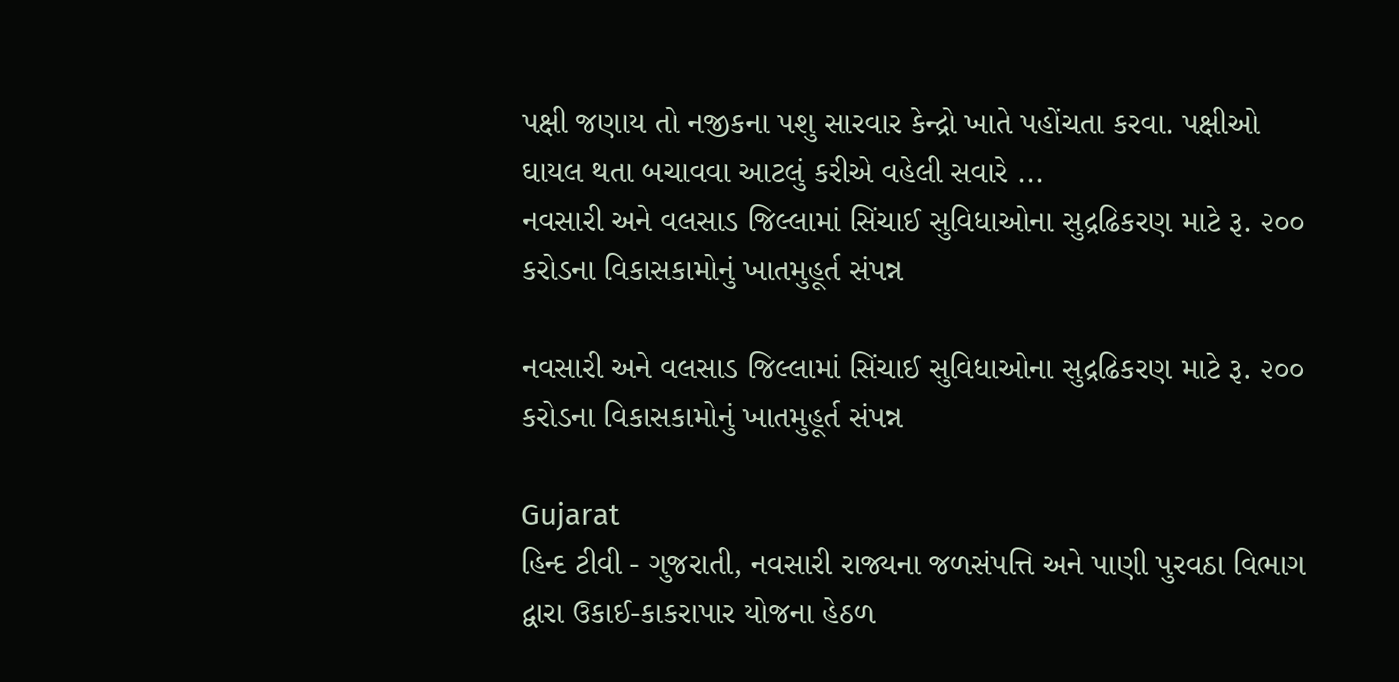પક્ષી જણાય તો નજીકના પશુ સારવાર કેન્દ્રો ખાતે પહોંચતા કરવા. પક્ષીઓ ઘાયલ થતા બચાવવા આટલું કરીએ વહેલી સવારે ...
નવસારી અને વલસાડ જિલ્લામાં સિંચાઈ સુવિધાઓના સુદ્રઢિકરણ માટે રૂ. ૨૦૦ કરોડના વિકાસકામોનું ખાતમુહૂર્ત સંપન્ન

નવસારી અને વલસાડ જિલ્લામાં સિંચાઈ સુવિધાઓના સુદ્રઢિકરણ માટે રૂ. ૨૦૦ કરોડના વિકાસકામોનું ખાતમુહૂર્ત સંપન્ન

Gujarat
હિન્દ ટીવી - ગુજરાતી, નવસારી રાજ્યના જળસંપત્તિ અને પાણી પુરવઠા વિભાગ દ્વારા ઉકાઈ-કાકરાપાર યોજના હેઠળ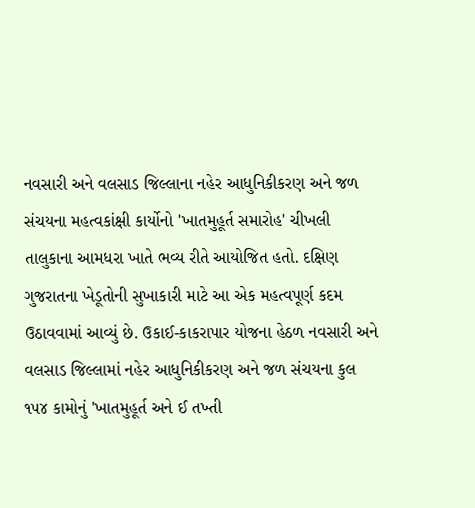નવસારી અને વલસાડ જિલ્લાના નહેર આધુનિકીકરણ અને જળ સંચયના મહત્વકાંક્ષી કાર્યોનો 'ખાતમુહૂર્ત સમારોહ' ચીખલી તાલુકાના આમધરા ખાતે ભવ્ય રીતે આયોજિત હતો. દક્ષિણ ગુજરાતના ખેડૂતોની સુખાકારી માટે આ એક મહત્વપૂર્ણ કદમ ઉઠાવવામાં આવ્યું છે. ઉકાઈ-કાકરાપાર યોજના હેઠળ નવસારી અને વલસાડ જિલ્લામાં નહેર આધુનિકીકરણ અને જળ સંચયના કુલ ૧૫૪ કામોનું 'ખાતમુહૂર્ત અને ઈ તખ્તી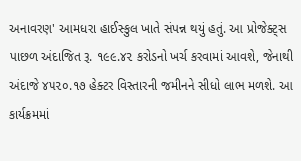અનાવરણ' આમધરા હાઈસ્કુલ ખાતે સંપન્ન થયું હતું. આ પ્રોજેક્ટ્સ પાછળ અંદાજિત રૂ. ૧૯૯.૪૨ કરોડનો ખર્ચ કરવામાં આવશે, જેનાથી અંદાજે ૪૫૨૦.૧૭ હેક્ટર વિસ્તારની જમીનને સીધો લાભ મળશે. આ કાર્યક્રમમાં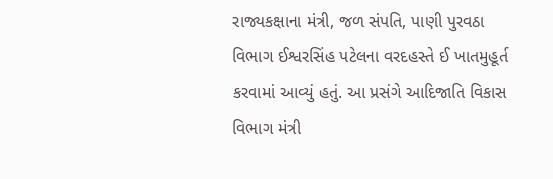રાજ્યકક્ષાના મંત્રી, જળ સંપતિ, પાણી પુરવઠા વિભાગ ઈશ્વરસિંહ પટેલના વરદહસ્તે ઈ ખાતમુહૂર્ત કરવામાં આવ્યું હતું. આ પ્રસંગે આદિજાતિ વિકાસ વિભાગ મંત્રી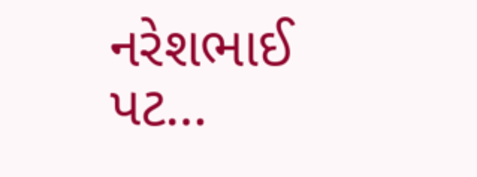નરેશભાઈ પટ...